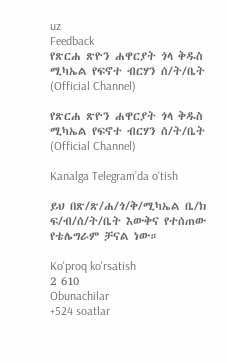uz
Feedback
የጽርሐ ጽዮን ሐዋርያት ጎላ ቅዱስ ሚካኤል የፍኖተ ብርሃን ሰ/ት/ቤት (Official Channel)

የጽርሐ ጽዮን ሐዋርያት ጎላ ቅዱስ ሚካኤል የፍኖተ ብርሃን ሰ/ት/ቤት (Official Channel)

Kanalga Telegram’da o‘tish

ይህ በጽ/ጽ/ሐ/ጎ/ቅ/ሚካኤል ቤ/ክ ፍ/ብ/ሰ/ት/ቤት እውቅና የተሰጠው የቴሌግራም ቻናል ነው።

Ko'proq ko'rsatish
2 610
Obunachilar
+524 soatlar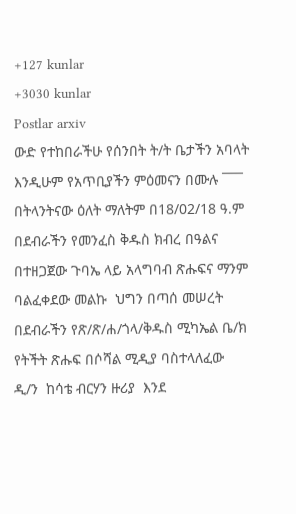+127 kunlar
+3030 kunlar
Postlar arxiv
ውድ የተከበራችሁ የሰንበት ት/ት ቤታችን አባላት እንዲሁም የአጥቢያችን ምዕመናን በሙሉ ¯¯¯   በትላንትናው ዕለት ማለትም በ18/02/18 ዓ.ም በደብራችን የመንፈስ ቅዱስ ክብረ በዓልና በተዘጋጀው ጉባኤ ላይ አላግባብ ጽሑፍና ማንም ባልፈቀደው መልኩ  ህግን በጣሰ መሠረት በደብራችን የጽ/ጽ/ሐ/ጎላ/ቅዱስ ሚካኤል ቤ/ክ   የትችት ጽሑፍ በሶሻል ሚዲያ ባስተላለፈው ዲ/ን  ከሳቴ ብርሃን ዙሪያ  እንደ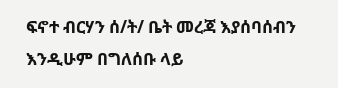ፍኖተ ብርሃን ሰ/ት/ ቤት መረጃ እያሰባሰብን እንዲሁም በግለሰቡ ላይ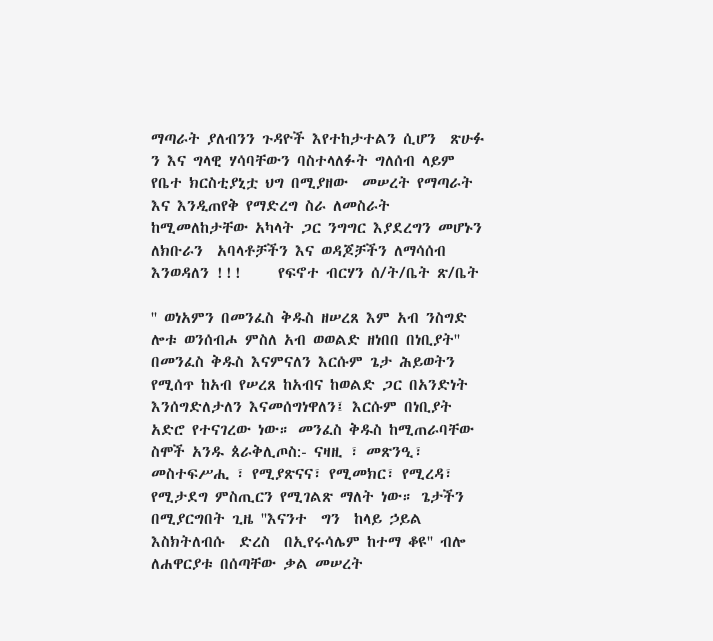ማጣራት ያለብንን ጉዳዮች እየተከታተልን ሲሆን  ጽሁፉ ን እና ግላዊ ሃሳባቸውን ባስተላለፉት ግለሰብ ላይም የቤተ ክርስቲያኒቷ ህግ በሚያዘው  መሠረት የማጣራት እና እንዲጠየቅ የማድረግ ስራ ለመስራት ከሚመለከታቸው አካላት ጋር ንግግር እያደረግን መሆኑን ለክቡራን  አባላቶቻችን እና ወዳጆቻችን ለማሳሰብ እንወዳለን !!!     የፍኖተ ብርሃን ሰ/ት/ቤት ጽ/ቤት

'' ወነአምን በመንፈስ ቅዱስ ዘሠረጸ እም አብ ንስግድ ሎቱ ወንሰብሖ ምስለ አብ ወወልድ ዘነበበ በነቢያት''     በመንፈስ ቅዱስ እናምናለን እርሱም ጌታ ሕይወትን የሚሰጥ ከአብ የሠረጸ ከአብና ከወልድ ጋር በአንድነት እንሰግድለታለን እናመሰግነዋለን፤ እርሱም በነቢያት አድሮ የተናገረው ነው። መንፈስ ቅዱስ ከሚጠራባቸው ስሞች አንዱ ጰራቅሊጦስ:- ናዛዚ ፣ መጽንዒ፣ መስተፍሥሒ ፣ የሚያጽናና፣ የሚመክር፣ የሚረዳ፣ የሚታደግ ምስጢርን የሚገልጽ ማለት ነው። ጌታችን በሚያርግበት ጊዜ ''እናንተ  ግን  ከላይ ኃይል እስክትለብሱ  ድረስ  በኢየሩሳሌም ከተማ ቆዩ'' ብሎ ለሐዋርያቱ በሰጣቸው ቃል መሠረት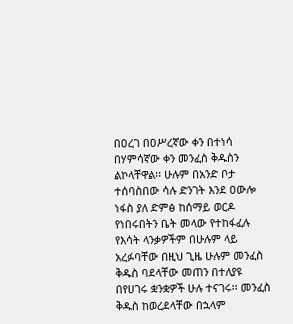በዐረገ በዐሥረኛው ቀን በተነሳ በሃምሳኛው ቀን መንፈስ ቅዱስን ልኮላቸዋል፡፡ ሁሉም በአንድ ቦታ ተሰባስበው ሳሉ ድንገት እንደ ዐውሎ ነፋስ ያለ ድምፅ ከሰማይ ወርዶ የነበሩበትን ቤት መላው የተከፋፈሉ የእሳት ላንቃዎችም በሁሉም ላይ አረፉባቸው በዚህ ጊዜ ሁሉም መንፈስ ቅዱስ ባደላቸው መጠን በተለያዩ በየሀገሩ ቋንቋዎች ሁሉ ተናገሩ፡፡ መንፈስ ቅዱስ ከወረደላቸው በኋላም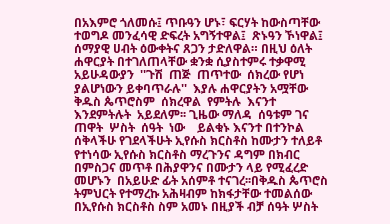በአእምሮ ጎለመሱ፤ ጥቡዓን ሆኑ፣ ፍርሃት ከውስጣቸው ተወግዶ መንፈሳዊ ድፍረት አግኝተዋል፤  ጽኑዓን ኾነዋል፤ ሰማያዊ ሀብት ዕውቀትና ጸጋን ታድለዋል። በዚህ ዕለት ሐዋርያት በተገለጠላቸው ቋንቋ ሲያስተምሩ ተቃዋሚ አይሁዳውያን  ''ጉሽ  ጠጅ  ጠጥተው  ሰክረው የሆነ ያልሆነውን ይቀባጥራሉ''  እያሉ ሐዋርያትን አሟቸው ቅዱስ ጴጥሮስም  ሰክረዋል  የምትሉ  እናንተ እንደምትሉት  አይደለም፡፡ ጊዜው ማለዳ  ሰዓቱም ገና ጠዋት  ሦስት  ሰዓት  ነው    ይልቁኑ እናንተ በተንኮል ሰቅላችሁ የገደላችሁት ኢየሱስ ክርስቶስ ከሙታን ተለይቶ የተነሳው ኢየሱስ ክርስቶስ ማረጉንና ዳግም በክብር በምስጋና መጥቶ በሕያዋንና በሙታን ላይ የሚፈረድ መሆኑን  በአይሁድ ፊት አሰምቶ ተናገረ፡፡በቅዱስ ጴጥሮስ ትምህርት የተማረኩ አሕዛብም ከክፋታቸው ተመልሰው በኢየሱስ ክርስቶስ ስም አመኑ በዚያች ብቻ ሰዓት ሦስት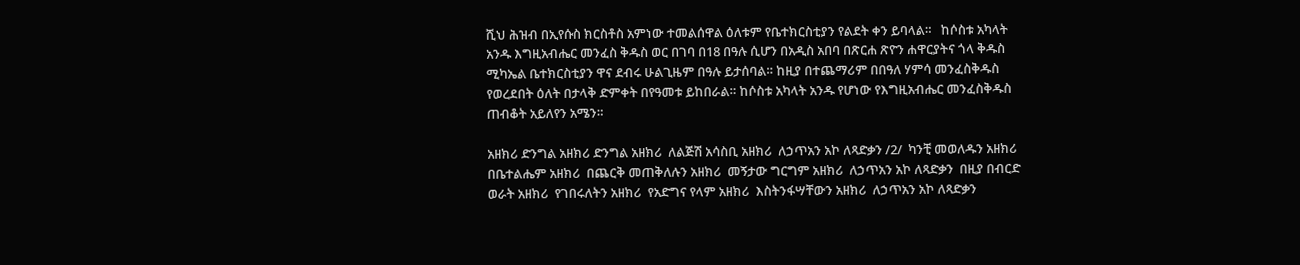ሺህ ሕዝብ በኢየሱስ ክርስቶስ አምነው ተመልሰዋል ዕለቱም የቤተክርስቲያን የልደት ቀን ይባላል።   ከሶስቱ አካላት አንዱ እግዚአብሔር መንፈስ ቅዱስ ወር በገባ በ18 በዓሉ ሲሆን በአዲስ አበባ በጽርሐ ጽዮን ሐዋርያትና ጎላ ቅዱስ ሚካኤል ቤተክርስቲያን ዋና ደብሩ ሁልጊዜም በዓሉ ይታሰባል። ከዚያ በተጨማሪም በበዓለ ሃምሳ መንፈስቅዱስ የወረደበት ዕለት በታላቅ ድምቀት በየዓመቱ ይከበራል። ከሶስቱ አካላት አንዱ የሆነው የእግዚአብሔር መንፈስቅዱስ ጠብቆት አይለየን አሜን።

አዘክሪ ድንግል አዘክሪ ድንግል አዘክሪ  ለልጅሽ አሳስቢ አዘክሪ  ለኃጥአን አኮ ለጻድቃን /2/  ካንቺ መወለዱን አዘክሪ  በቤተልሔም አዘክሪ  በጨርቅ መጠቅለሉን አዘክሪ  መኝታው ግርግም አዘክሪ  ለኃጥአን አኮ ለጻድቃን  በዚያ በብርድ ወራት አዘክሪ  የገበሩለትን አዘክሪ  የአድግና የላም አዘክሪ  እስትንፋሣቸውን አዘክሪ  ለኃጥአን አኮ ለጻድቃን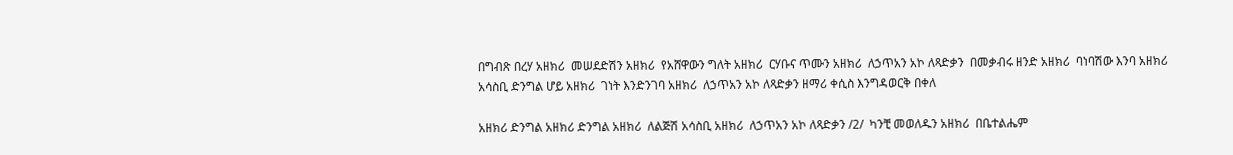በግብጽ በረሃ አዘክሪ  መሠደድሽን አዘክሪ  የአሸዋውን ግለት አዘክሪ  ርሃቡና ጥሙን አዘክሪ  ለኃጥአን አኮ ለጻድቃን  በመቃብሩ ዘንድ አዘክሪ  ባነባሽው እንባ አዘክሪ  አሳስቢ ድንግል ሆይ አዘክሪ  ገነት እንድንገባ አዘክሪ  ለኃጥአን አኮ ለጻድቃን ዘማሪ ቀሲስ እንግዳወርቅ በቀለ

አዘክሪ ድንግል አዘክሪ ድንግል አዘክሪ  ለልጅሽ አሳስቢ አዘክሪ  ለኃጥአን አኮ ለጻድቃን /2/  ካንቺ መወለዱን አዘክሪ  በቤተልሔም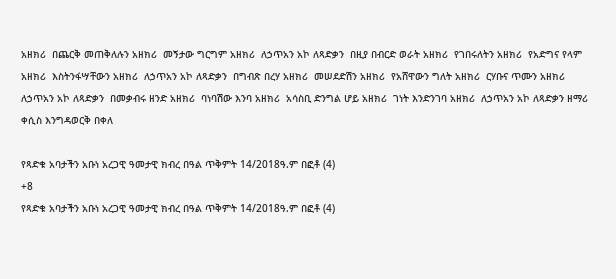አዘክሪ  በጨርቅ መጠቅለሉን አዘክሪ  መኝታው ግርግም አዘክሪ  ለኃጥአን አኮ ለጻድቃን  በዚያ በብርድ ወራት አዘክሪ  የገበሩለትን አዘክሪ  የአድግና የላም አዘክሪ  እስትንፋሣቸውን አዘክሪ  ለኃጥአን አኮ ለጻድቃን  በግብጽ በረሃ አዘክሪ  መሠደድሽን አዘክሪ  የአሸዋውን ግለት አዘክሪ  ርሃቡና ጥሙን አዘክሪ  ለኃጥአን አኮ ለጻድቃን  በመቃብሩ ዘንድ አዘክሪ  ባነባሽው እንባ አዘክሪ  አሳስቢ ድንግል ሆይ አዘክሪ  ገነት እንድንገባ አዘክሪ  ለኃጥአን አኮ ለጻድቃን ዘማሪ ቀሲስ እንግዳወርቅ በቀለ

የጻድቁ አባታችን አቡነ አረጋዊ ዓመታዊ ክብረ በዓል ጥቅምት 14/2018ዓ.ም በፎቶ (4)
+8
የጻድቁ አባታችን አቡነ አረጋዊ ዓመታዊ ክብረ በዓል ጥቅምት 14/2018ዓ.ም በፎቶ (4)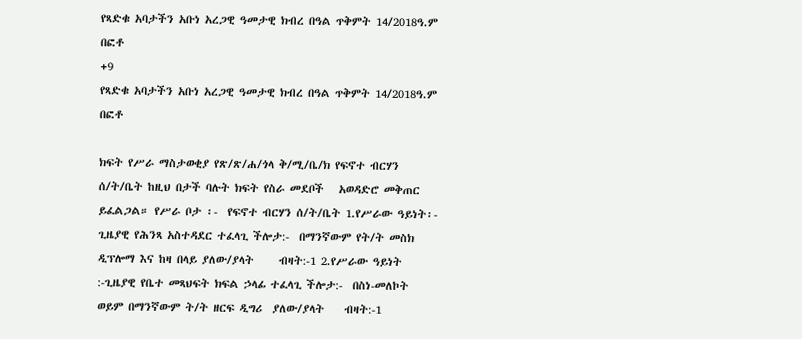የጻድቁ አባታችን አቡነ አረጋዊ ዓመታዊ ክብረ በዓል ጥቅምት 14/2018ዓ.ም በፎቶ
+9
የጻድቁ አባታችን አቡነ አረጋዊ ዓመታዊ ክብረ በዓል ጥቅምት 14/2018ዓ.ም በፎቶ

ክፍት የሥራ ማስታወቂያ የጽ/ጽ/ሐ/ጎላ ቅ/ሚ/ቤ/ክ የፍኖተ ብርሃን ሰ/ት/ቤት ከዚህ በታች ባሉት ክፍት የስራ መደቦች   አወዳድሮ መቅጠር ይፈልጋል። የሥራ ቦታ ፡-  የፍኖተ ብርሃን ሰ/ት/ቤት 1.የሥራው ዓይነት፡- ጊዜያዊ የሕንጻ አስተዳደር ተፈላጊ ችሎታ:-  በማንኛውም የት/ት መስክ ዲፕሎማ እና ከዛ በላይ ያለው/ያላት     ብዛት:-1 2.የሥራው ዓይነት :-ጊዜያዊ የቤተ መጻህፍት ክፍል ኃላፊ ተፈላጊ ችሎታ:-  በስነ-መለኮት ወይም በማንኛውም ት/ት ዘርፍ ዲግሪ  ያለው/ያላት    ብዛት:-1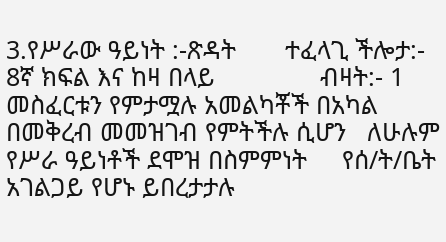3.የሥራው ዓይነት :-ጽዳት       ተፈላጊ ችሎታ:- 8ኛ ክፍል እና ከዛ በላይ               ብዛት:- 1 መስፈርቱን የምታሟሉ አመልካቾች በአካል በመቅረብ መመዝገብ የምትችሉ ሲሆን   ለሁሉም የሥራ ዓይነቶች ደሞዝ በስምምነት     የሰ/ት/ቤት አገልጋይ የሆኑ ይበረታታሉ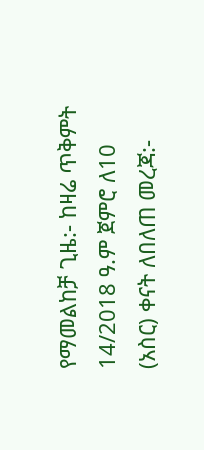የማመልከቻ ጊዜ:- ከዛሬ ጥቅምት 14/2018 ዓ.ም ጀምሮ ለ10 (አስር) ቀናት ለበለጠ መረጃ:-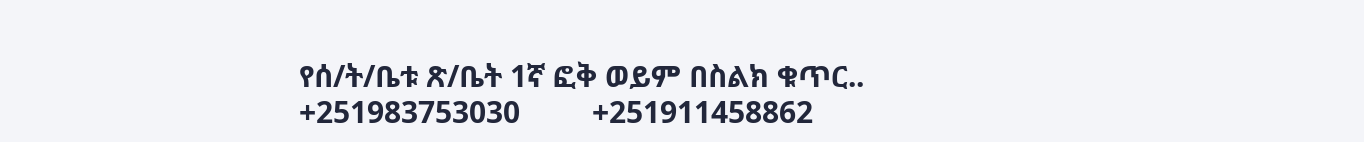የሰ/ት/ቤቱ ጽ/ቤት 1ኛ ፎቅ ወይም በስልክ ቁጥር..         +251983753030         +251911458862